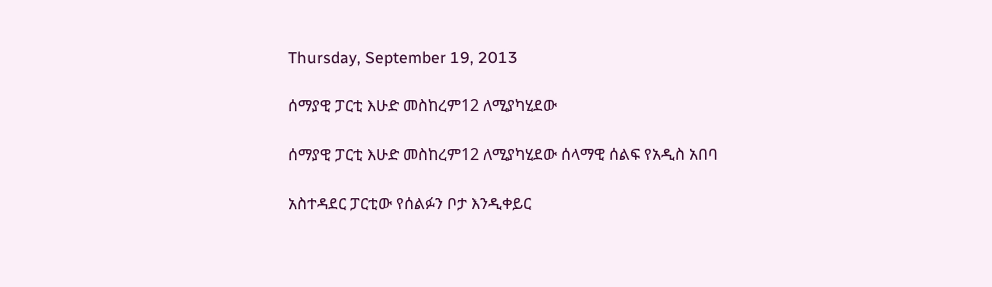Thursday, September 19, 2013

ሰማያዊ ፓርቲ እሁድ መስከረም12 ለሚያካሂደው

ሰማያዊ ፓርቲ እሁድ መስከረም12 ለሚያካሂደው ሰላማዊ ሰልፍ የአዲስ አበባ

አስተዳደር ፓርቲው የሰልፉን ቦታ እንዲቀይር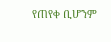የጠየቀ ቢሆንም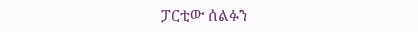ፓርቲው ሰልፉን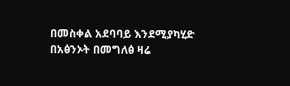በመስቀል አደባባይ እንደሚያካሂድ በአፅንኦት በመግለፅ ዛሬ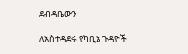ደብዳቤውን

ለአስተዳደሩ የካቢኔ ጉዳዮች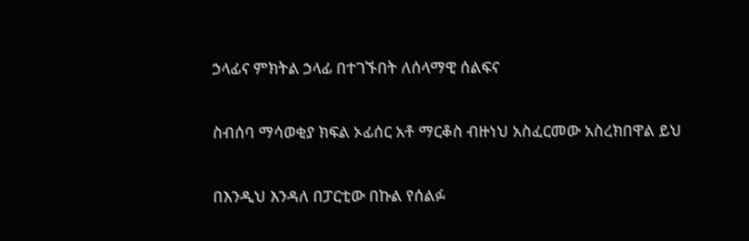ኃላፊና ምክትል ኃላፊ በተገኙበት ለሰላማዊ ሰልፍና

ስብሰባ ማሳወቂያ ክፍል ኦፊሰር አቶ ማርቆስ ብዙነህ አስፈርመው አስረክበዋል ይህ

በእንዲህ እንዳለ በፓርቲው በኩል የሰልፉ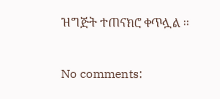ዝግጅት ተጠናክሮ ቀጥሏል ፡፡

No comments: